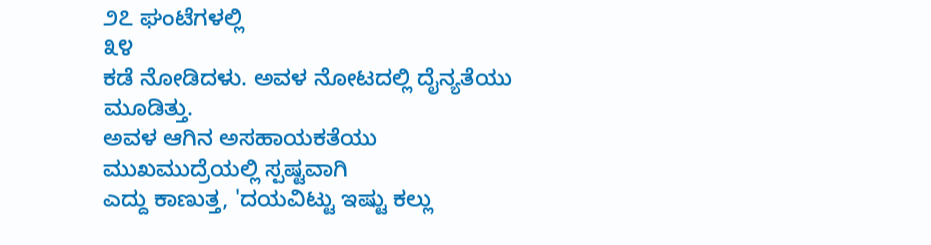೨೭ ಘಂಟೆಗಳಲ್ಲಿ
೩೪
ಕಡೆ ನೋಡಿದಳು. ಅವಳ ನೋಟದಲ್ಲಿ ದೈನ್ಯತೆಯು ಮೂಡಿತ್ತು.
ಅವಳ ಆಗಿನ ಅಸಹಾಯಕತೆಯು ಮುಖಮುದ್ರೆಯಲ್ಲಿ ಸ್ಪಷ್ಟವಾಗಿ
ಎದ್ದು ಕಾಣುತ್ತ, 'ದಯವಿಟ್ಟು ಇಷ್ಟು ಕಲ್ಲು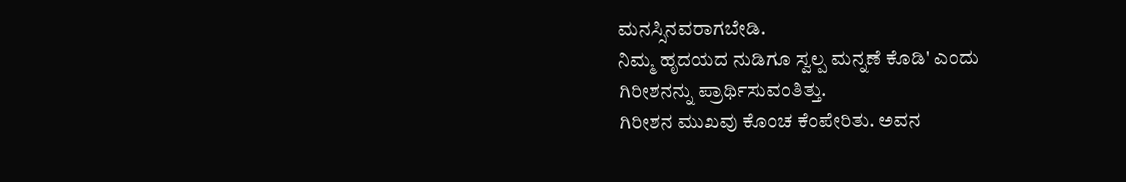ಮನಸ್ಸಿನವರಾಗಬೇಡಿ.
ನಿಮ್ಮ ಹೃದಯದ ನುಡಿಗೂ ಸ್ವಲ್ಪ ಮನ್ನಣೆ ಕೊಡಿ' ಎಂದು
ಗಿರೀಶನನ್ನು ಪ್ರಾರ್ಥಿಸುವಂತಿತ್ತು.
ಗಿರೀಶನ ಮುಖವು ಕೊಂಚ ಕೆಂಪೇರಿತು. ಅವನ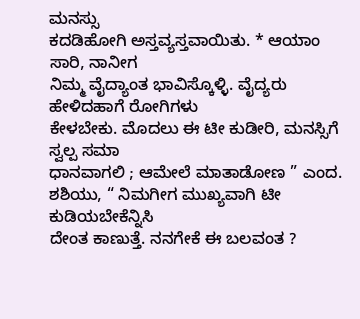ಮನಸ್ಸು
ಕದಡಿಹೋಗಿ ಅಸ್ತವ್ಯಸ್ತವಾಯಿತು. * ಆಯಾಂ
ಸಾರಿ, ನಾನೀಗ
ನಿಮ್ಮ ವೈದ್ಯಾಂತ ಭಾವಿಸ್ಕೊಳ್ಳಿ. ವೈದ್ಯರು ಹೇಳಿದಹಾಗೆ ರೋಗಿಗಳು
ಕೇಳಬೇಕು. ಮೊದಲು ಈ ಟೀ ಕುಡೀರಿ, ಮನಸ್ಸಿಗೆ ಸ್ವಲ್ಪ ಸಮಾ
ಧಾನವಾಗಲಿ ; ಆಮೇಲೆ ಮಾತಾಡೋಣ ” ಎಂದ.
ಶಶಿಯು, “ ನಿಮಗೀಗ ಮುಖ್ಯವಾಗಿ ಟೀ ಕುಡಿಯಬೇಕೆನ್ನಿಸಿ
ದೇಂತ ಕಾಣುತ್ತೆ. ನನಗೇಕೆ ಈ ಬಲವಂತ ?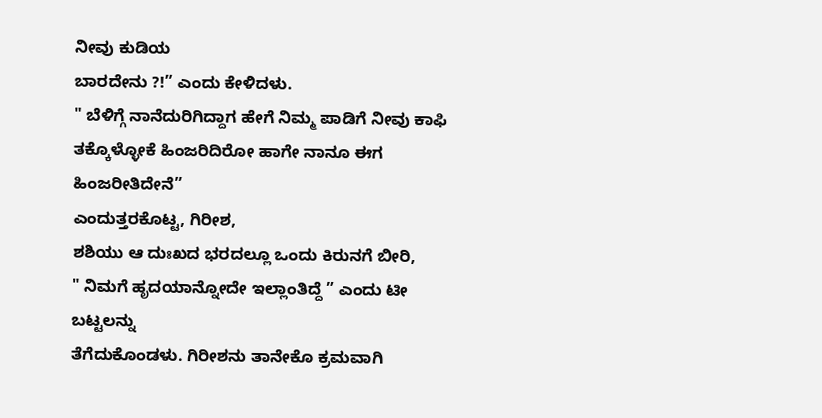ನೀವು ಕುಡಿಯ
ಬಾರದೇನು ?!” ಎಂದು ಕೇಳಿದಳು.
" ಬೆಳಿಗ್ಗೆ ನಾನೆದುರಿಗಿದ್ದಾಗ ಹೇಗೆ ನಿಮ್ಮ ಪಾಡಿಗೆ ನೀವು ಕಾಫಿ
ತಕ್ಕೊಳ್ಳೋಕೆ ಹಿಂಜರಿದಿರೋ ಹಾಗೇ ನಾನೂ ಈಗ ಹಿಂಜರೀತಿದೇನೆ”
ಎಂದುತ್ತರಕೊಟ್ಟ, ಗಿರೀಶ,
ಶಶಿಯು ಆ ದುಃಖದ ಭರದಲ್ಲೂ ಒಂದು ಕಿರುನಗೆ ಬೀರಿ,
" ನಿಮಗೆ ಹೃದಯಾನ್ನೋದೇ ಇಲ್ಲಾಂತಿದ್ದೆ ” ಎಂದು ಟೀ ಬಟ್ಟಲನ್ನು
ತೆಗೆದುಕೊಂಡಳು. ಗಿರೀಶನು ತಾನೇಕೊ ಕ್ರಮವಾಗಿ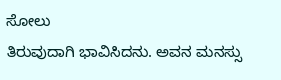ಸೋಲು
ತಿರುವುದಾಗಿ ಭಾವಿಸಿದನು. ಅವನ ಮನಸ್ಸು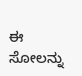ಈ ಸೋಲನ್ನು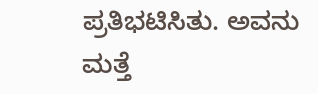ಪ್ರತಿಭಟಿಸಿತು. ಅವನು ಮತ್ತೆ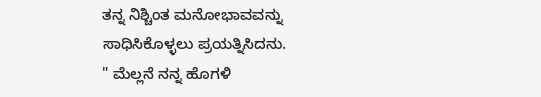ತನ್ನ ನಿಶ್ಚಿಂತ ಮನೋಭಾವವನ್ನು
ಸಾಧಿಸಿಕೊಳ್ಳಲು ಪ್ರಯತ್ನಿಸಿದನು.
" ಮೆಲ್ಲನೆ ನನ್ನ ಹೊಗಳಿ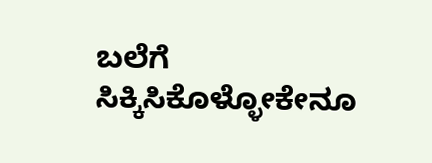ಬಲೆಗೆ ಸಿಕ್ಕಿಸಿಕೊಳ್ಳೋಕೇನೂ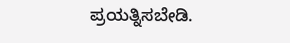ಪ್ರಯತ್ನಿಸಬೇಡಿ.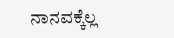ನಾನವಕ್ಕೆಲ್ಲ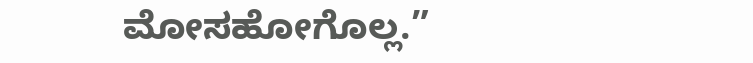ಮೋಸಹೋಗೊಲ್ಲ.”